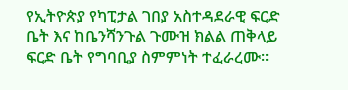የኢትዮጵያ የካፒታል ገበያ አስተዳደራዊ ፍርድ ቤት እና ከቤንሻንጉል ጉሙዝ ክልል ጠቅላይ ፍርድ ቤት የግባቢያ ስምምነት ተፈራረሙ፡፡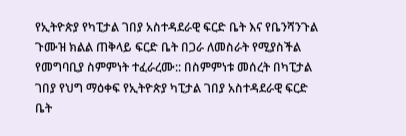የኢትዮጵያ የካፒታል ገበያ አስተዳደራዊ ፍርድ ቤት እና የቤንሻንጉል ጉሙዝ ክልል ጠቅላይ ፍርድ ቤት በጋራ ለመስራት የሚያስችል የመግባቢያ ስምምነት ተፈራረሙ:: በስምምነቱ መሰረት በካፒታል ገበያ የህግ ማዕቀፍ የኢትዮጵያ ካፒታል ገበያ አስተዳደራዊ ፍርድ ቤት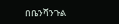በቤንሻንጉል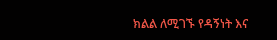ክልል ለሚገኙ የዳኝነት እና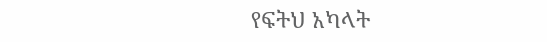የፍትህ አካላት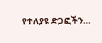የተለያዩ ድጋፎችን…